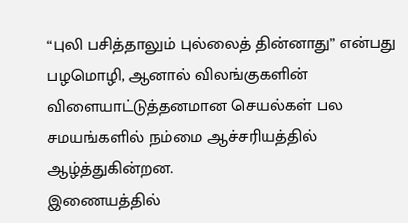“புலி பசித்தாலும் புல்லைத் தின்னாது” என்பது பழமொழி, ஆனால் விலங்குகளின் விளையாட்டுத்தனமான செயல்கள் பல சமயங்களில் நம்மை ஆச்சரியத்தில் ஆழ்த்துகின்றன.
இணையத்தில்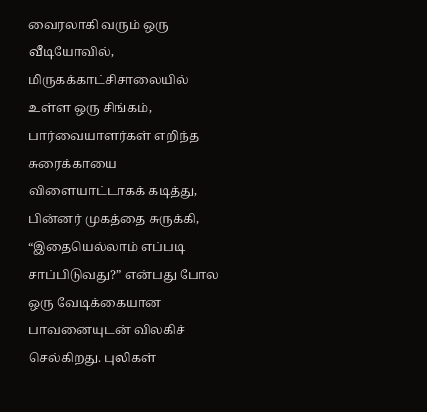வைரலாகி வரும் ஒரு வீடியோவில், மிருகக்காட்சிசாலையில் உள்ள ஒரு சிங்கம், பார்வையாளர்கள் எறிந்த சுரைக்காயை விளையாட்டாகக் கடித்து, பின்னர் முகத்தை சுருக்கி, “இதையெல்லாம் எப்படி சாப்பிடுவது?” என்பது போல ஒரு வேடிக்கையான பாவனையுடன் விலகிச் செல்கிறது. புலிகள்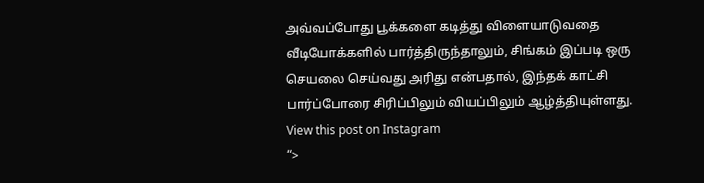அவ்வப்போது பூக்களை கடித்து விளையாடுவதை வீடியோக்களில் பார்த்திருந்தாலும், சிங்கம் இப்படி ஒரு செயலை செய்வது அரிது என்பதால், இந்தக் காட்சி பார்ப்போரை சிரிப்பிலும் வியப்பிலும் ஆழ்த்தியுள்ளது.
View this post on Instagram
“>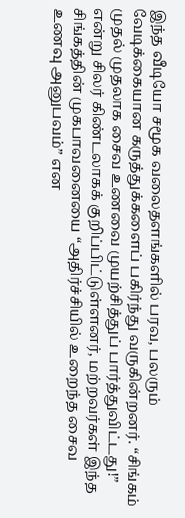இந்த வீடியோ சமூக வலைதளங்களில் பரவ, பலரும் வேடிக்கையான கருத்துக்களைப் பகிர்ந்து வருகின்றனர். “சிங்கம் முதல் முதலாக சைவ உணவை முயற்சித்துப் பார்த்துவிட்டது!” என்று சிலர் கிண்டலாகக் குறிப்பிட்டுள்ளனர், மற்றவர்கள் இந்த சிங்கத்தின் முகபாவனையை “அதிர்ச்சியில் உறைந்த சைவ உணவு அனுபவம்” என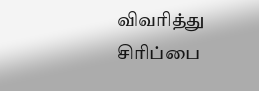விவரித்து சிரிப்பை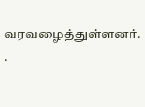வரவழைத்துள்ளனர். .